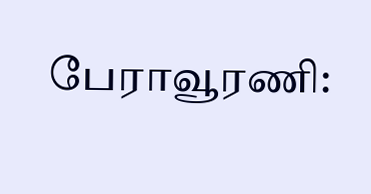பேராவூரணி: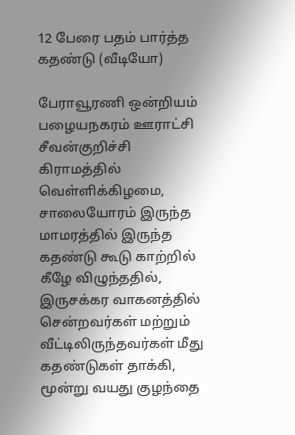12 பேரை பதம் பார்த்த கதண்டு (வீடியோ)

பேராவூரணி ஒன்றியம் பழையநகரம் ஊராட்சி சீவன்குறிச்சி கிராமத்தில் வெள்ளிக்கிழமை, சாலையோரம் இருந்த மாமரத்தில் இருந்த கதண்டு கூடு காற்றில் கீழே விழுந்ததில், இருசக்கர வாகனத்தில் சென்றவர்கள் மற்றும் வீட்டிலிருந்தவர்கள் மீது கதண்டுகள் தாக்கி, மூன்று வயது குழந்தை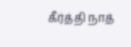கீர்த்தி நாத்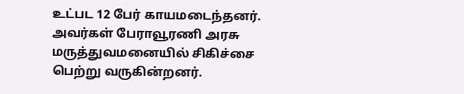உட்பட 12 பேர் காயமடைந்தனர். அவர்கள் பேராவூரணி அரசு மருத்துவமனையில் சிகிச்சை பெற்று வருகின்றனர்.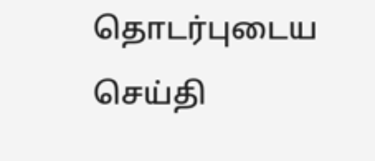தொடர்புடைய செய்தி